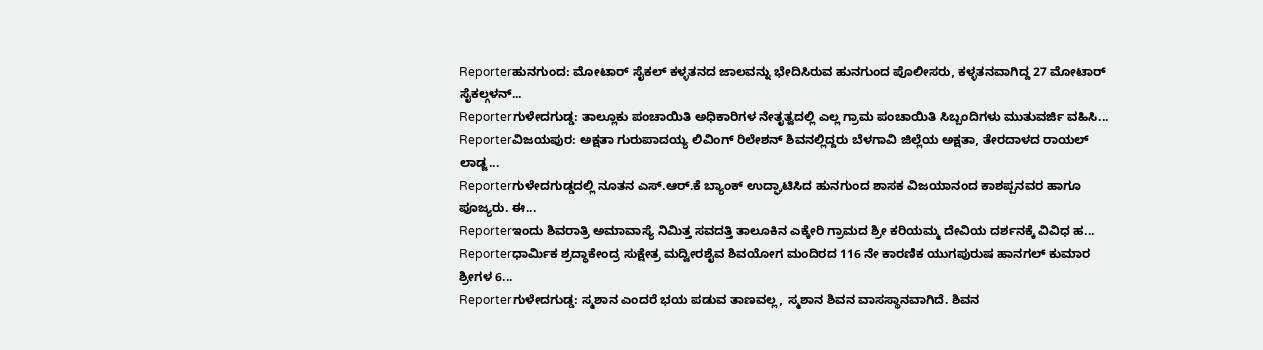Reporterಹುನಗುಂದ: ಮೋಟಾರ್ ಸೈಕಲ್ ಕಳ್ಳತನದ ಜಾಲವನ್ನು ಭೇದಿಸಿರುವ ಹುನಗುಂದ ಪೊಲೀಸರು, ಕಳ್ಳತನವಾಗಿದ್ದ 27 ಮೋಟಾರ್ ಸೈಕಲ್ಗಳನ್...
Reporterಗುಳೇದಗುಡ್ಡ: ತಾಲ್ಲೂಕು ಪಂಚಾಯಿತಿ ಅಧಿಕಾರಿಗಳ ನೇತೃತ್ವದಲ್ಲಿ ಎಲ್ಲ ಗ್ರಾಮ ಪಂಚಾಯಿತಿ ಸಿಬ್ಬಂದಿಗಳು ಮುತುವರ್ಜಿ ವಹಿಸಿ...
Reporterವಿಜಯಪುರ: ಅಕ್ಷತಾ ಗುರುಪಾದಯ್ಯ ಲಿವಿಂಗ್ ರಿಲೇಶನ್ ಶಿವನಲ್ಲಿದ್ದರು ಬೆಳಗಾವಿ ಜಿಲ್ಲೆಯ ಅಕ್ಷತಾ, ತೇರದಾಳದ ರಾಯಲ್ ಲಾಡ್ಜ...
Reporterಗುಳೇದಗುಡ್ಡದಲ್ಲಿ ನೂತನ ಎಸ್.ಆರ್.ಕೆ ಬ್ಯಾಂಕ್ ಉದ್ಘಾಟಿಸಿದ ಹುನಗುಂದ ಶಾಸಕ ವಿಜಯಾನಂದ ಕಾಶಪ್ಪನವರ ಹಾಗೂ ಪೂಜ್ಯರು. ಈ...
Reporterಇಂದು ಶಿವರಾತ್ರಿ ಅಮಾವಾಸ್ಯೆ ನಿಮಿತ್ತ ಸವದತ್ತಿ ತಾಲೂಕಿನ ಎಕ್ಕೇರಿ ಗ್ರಾಮದ ಶ್ರೀ ಕರಿಯಮ್ಮ ದೇವಿಯ ದರ್ಶನಕ್ಕೆ ವಿವಿಧ ಹ...
Reporterಧಾರ್ಮಿಕ ಶ್ರದ್ಧಾಕೇಂದ್ರ ಸುಕ್ಷೇತ್ರ ಮದ್ವೀರಶೈವ ಶಿವಯೋಗ ಮಂದಿರದ 116 ನೇ ಕಾರಣಿಕ ಯುಗಪುರುಷ ಹಾನಗಲ್ ಕುಮಾರ ಶ್ರೀಗಳ 6...
Reporterಗುಳೇದಗುಡ್ಡ: ಸ್ಮಶಾನ ಎಂದರೆ ಭಯ ಪಡುವ ತಾಣವಲ್ಲ, ಸ್ಮಶಾನ ಶಿವನ ವಾಸಸ್ಥಾನವಾಗಿದೆ. ಶಿವನ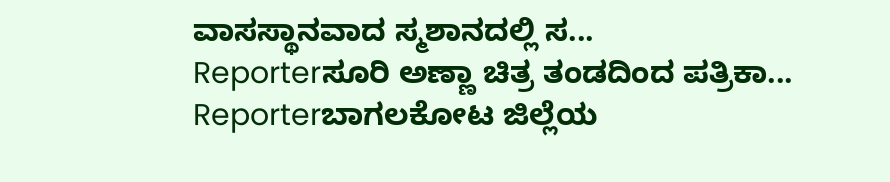ವಾಸಸ್ಥಾನವಾದ ಸ್ಮಶಾನದಲ್ಲಿ ಸ...
Reporterಸೂರಿ ಅಣ್ಣಾ ಚಿತ್ರ ತಂಡದಿಂದ ಪತ್ರಿಕಾ...
Reporterಬಾಗಲಕೋಟ ಜಿಲ್ಲೆಯ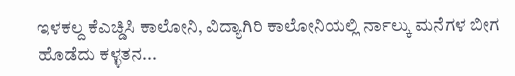ಇಳಕಲ್ದ ಕೆಎಚ್ಡಿಸಿ ಕಾಲೋನಿ, ವಿದ್ಯಾಗಿರಿ ಕಾಲೋನಿಯಲ್ಲಿ ರ್ನಾಲ್ಕು ಮನೆಗಳ ಬೀಗ ಹೊಡೆದು ಕಳ್ಳತನ...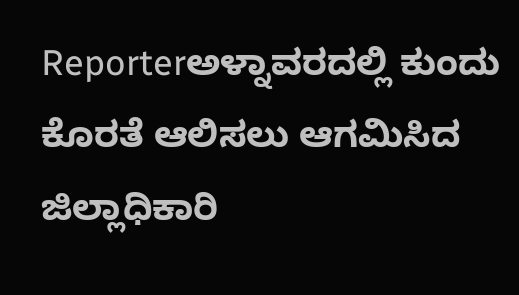Reporterಅಳ್ನಾವರದಲ್ಲಿ ಕುಂದು ಕೊರತೆ ಆಲಿಸಲು ಆಗಮಿಸಿದ ಜಿಲ್ಲಾಧಿಕಾರಿ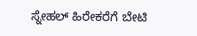ಸ್ನೇಹಲ್ ಹಿರೇಕರೆಗೆ ಬೇಟಿ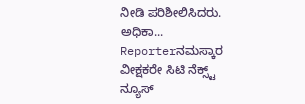ನೀಡಿ ಪರಿಶೀಲಿಸಿದರು. ಅಧಿಕಾ...
Reporterನಮಸ್ಕಾರ ವೀಕ್ಷಕರೇ ಸಿಟಿ ನೆಕ್ಸ್ಟ್ ನ್ಯೂಸ್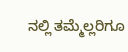ನಲ್ಲಿ ತಮ್ಮೆಲ್ಲರಿಗೂ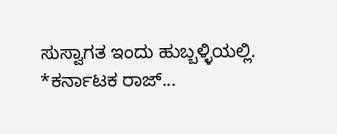ಸುಸ್ವಾಗತ ಇಂದು ಹುಬ್ಬಳ್ಳಿಯಲ್ಲಿ. *ಕರ್ನಾಟಕ ರಾಜ್...